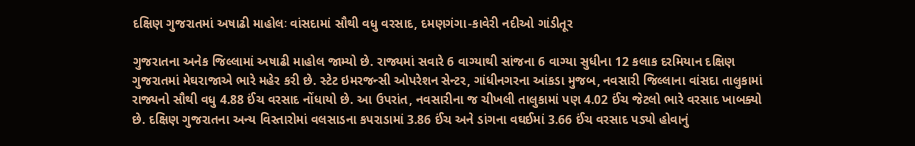દક્ષિણ ગુજરાતમાં અષાઢી માહોલઃ વાંસદામાં સૌથી વધુ વરસાદ, દમણગંગા-કાવેરી નદીઓ ગાંડીતૂર

ગુજરાતના અનેક જિલ્લામાં અષાઢી માહોલ જામ્યો છે. રાજ્યમાં સવારે 6 વાગ્યાથી સાંજના 6 વાગ્યા સુધીના 12 કલાક દરમિયાન દક્ષિણ ગુજરાતમાં મેઘરાજાએ ભારે મહેર કરી છે. સ્ટેટ ઇમરજન્સી ઓપરેશન સેન્ટર, ગાંધીનગરના આંકડા મુજબ, નવસારી જિલ્લાના વાંસદા તાલુકામાં રાજ્યનો સૌથી વધુ 4.88 ઈંચ વરસાદ નોંધાયો છે. આ ઉપરાંત, નવસારીના જ ચીખલી તાલુકામાં પણ 4.02 ઈંચ જેટલો ભારે વરસાદ ખાબક્યો છે. દક્ષિણ ગુજરાતના અન્ય વિસ્તારોમાં વલસાડના કપરાડામાં 3.86 ઈંચ અને ડાંગના વઘઈમાં 3.66 ઈંચ વરસાદ પડ્યો હોવાનું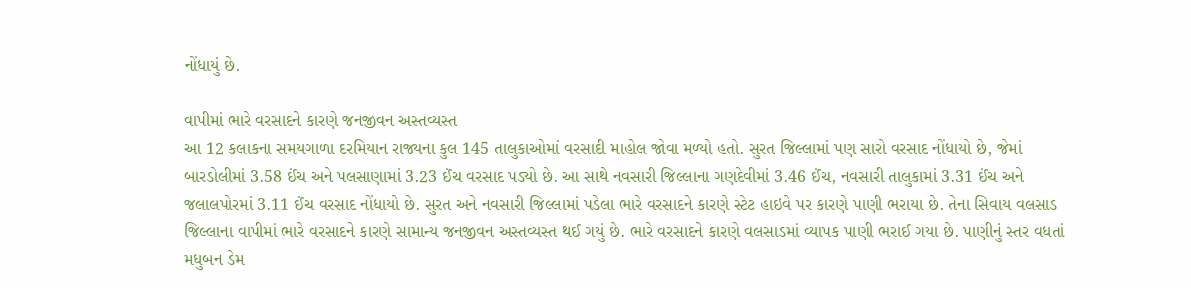નોંધાયું છે.

વાપીમાં ભારે વરસાદને કારણે જનજીવન અસ્તવ્યસ્ત
આ 12 કલાકના સમયગાળા દરમિયાન રાજ્યના કુલ 145 તાલુકાઓમાં વરસાદી માહોલ જોવા મળ્યો હતો. સુરત જિલ્લામાં પણ સારો વરસાદ નોંધાયો છે, જેમાં બારડોલીમાં 3.58 ઈંચ અને પલસાણામાં 3.23 ઈંચ વરસાદ પડ્યો છે. આ સાથે નવસારી જિલ્લાના ગણદેવીમાં 3.46 ઈંચ, નવસારી તાલુકામાં 3.31 ઈંચ અને જલાલપોરમાં 3.11 ઈંચ વરસાદ નોંધાયો છે. સુરત અને નવસારી જિલ્લામાં પડેલા ભારે વરસાદને કારણે સ્ટેટ હાઇવે પર કારણે પાણી ભરાયા છે. તેના સિવાય વલસાડ જિલ્લાના વાપીમાં ભારે વરસાદને કારણે સામાન્ય જનજીવન અસ્તવ્યસ્ત થઈ ગયું છે. ભારે વરસાદને કારણે વલસાડમાં વ્યાપક પાણી ભરાઈ ગયા છે. પાણીનું સ્તર વધતાં મધુબન ડેમ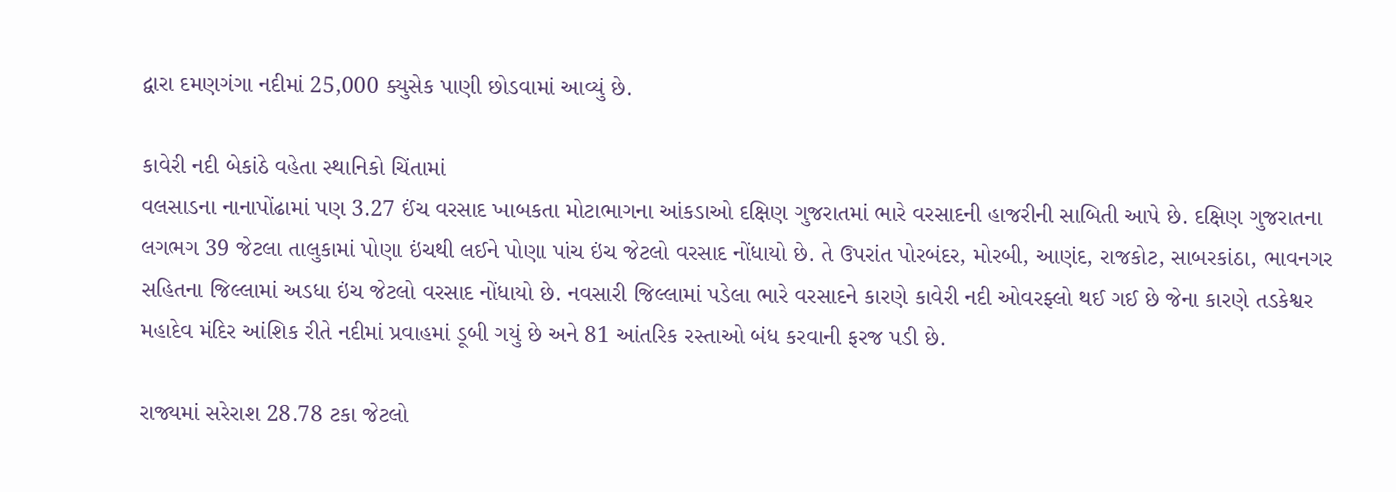દ્વારા દમણગંગા નદીમાં 25,000 ક્યુસેક પાણી છોડવામાં આવ્યું છે.

કાવેરી નદી બેકાંઠે વહેતા સ્થાનિકો ચિંતામાં
વલસાડના નાનાપોંઢામાં પણ 3.27 ઈંચ વરસાદ ખાબકતા મોટાભાગના આંકડાઓ દક્ષિણ ગુજરાતમાં ભારે વરસાદની હાજરીની સાબિતી આપે છે. દક્ષિણ ગુજરાતના લગભગ 39 જેટલા તાલુકામાં પોણા ઇંચથી લઈને પોણા પાંચ ઇંચ જેટલો વરસાદ નોંધાયો છે. તે ઉપરાંત પોરબંદર, મોરબી, આણંદ, રાજકોટ, સાબરકાંઠા, ભાવનગર સહિતના જિલ્લામાં અડધા ઇંચ જેટલો વરસાદ નોંધાયો છે. નવસારી જિલ્લામાં પડેલા ભારે વરસાદને કારણે કાવેરી નદી ઓવરફ્લો થઈ ગઈ છે જેના કારણે તડકેશ્વર મહાદેવ મંદિર આંશિક રીતે નદીમાં પ્રવાહમાં ડૂબી ગયું છે અને 81 આંતરિક રસ્તાઓ બંધ કરવાની ફરજ પડી છે.

રાજ્યમાં સરેરાશ 28.78 ટકા જેટલો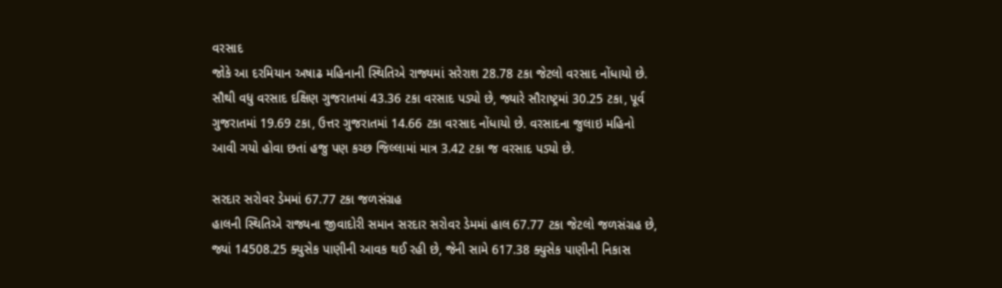વરસાદ
જોકે આ દરમિયાન અષાઢ મહિનાની સ્થિતિએ રાજ્યમાં સરેરાશ 28.78 ટકા જેટલો વરસાદ નોંધાયો છે. સૌથી વધુ વરસાદ દક્ષિણ ગુજરાતમાં 43.36 ટકા વરસાદ પડ્યો છે, જ્યારે સૌરાષ્ટ્રમાં 30.25 ટકા, પૂર્વ ગુજરાતમાં 19.69 ટકા, ઉત્તર ગુજરાતમાં 14.66 ટકા વરસાદ નોંધાયો છે. વરસાદના જુલાઇ મહિનો આવી ગયો હોવા છતાં હજુ પણ કચ્છ જિલ્લામાં માત્ર 3.42 ટકા જ વરસાદ પડ્યો છે.

સરદાર સરોવર ડેમમાં 67.77 ટકા જળસંગ્રહ
હાલની સ્થિતિએ રાજ્યના જીવાદોરી સમાન સરદાર સરોવર ડેમમાં હાલ 67.77 ટકા જેટલો જળસંગ્રહ છે, જ્યાં 14508.25 ક્યુસેક પાણીની આવક થઈ રહી છે, જેની સામે 617.38 ક્યુસેક પાણીની નિકાસ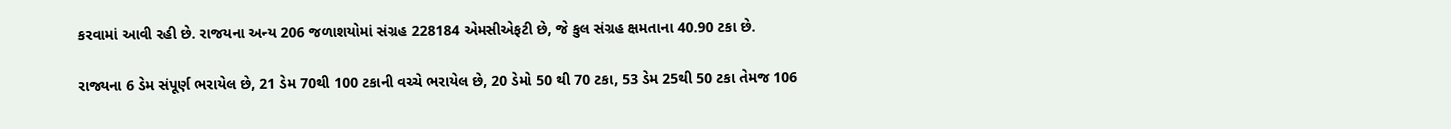કરવામાં આવી રહી છે. રાજયના અન્ય 206 જળાશયોમાં સંગ્રહ 228184 એમસીએફટી છે, જે કુલ સંગ્રહ ક્ષમતાના 40.90 ટકા છે.

રાજ્યના 6 ડેમ સંપૂર્ણ ભરાયેલ છે, 21 ડેમ 70થી 100 ટકાની વચ્ચે ભરાયેલ છે, 20 ડેમો 50 થી 70 ટકા, 53 ડેમ 25થી 50 ટકા તેમજ 106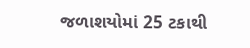જળાશયોમાં 25 ટકાથી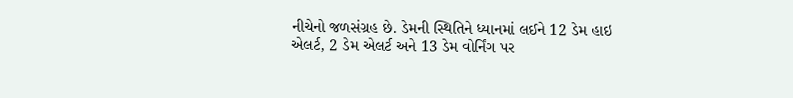નીચેનો જળસંગ્રહ છે. ડેમની સ્થિતિને ધ્યાનમાં લઈને 12 ડેમ હાઇ એલર્ટ, 2 ડેમ એલર્ટ અને 13 ડેમ વોર્નિંગ પર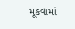મૂકવામાં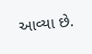આવ્યા છે.